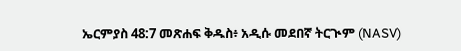ኤርምያስ 48:7 መጽሐፍ ቅዱስ፥ አዲሱ መደበኛ ትርጒም (NASV)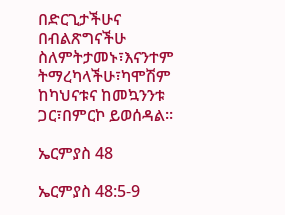በድርጊታችሁና በብልጽግናችሁ ስለምትታመኑ፣እናንተም ትማረካላችሁ፣ካሞሽም ከካህናቱና ከመኳንንቱ ጋር፣በምርኮ ይወሰዳል።

ኤርምያስ 48

ኤርምያስ 48:5-9